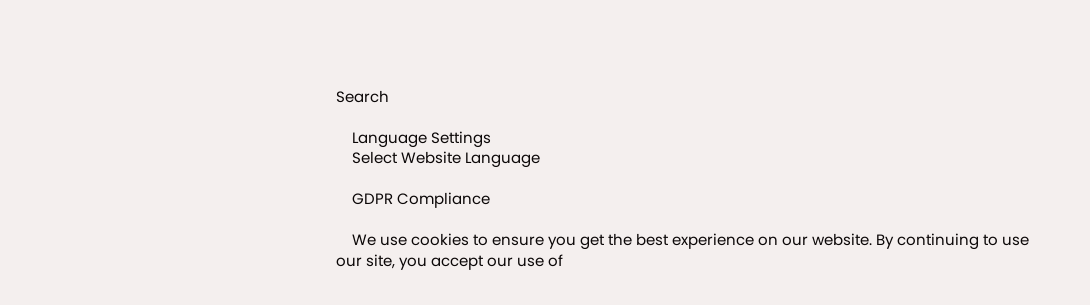Search

    Language Settings
    Select Website Language

    GDPR Compliance

    We use cookies to ensure you get the best experience on our website. By continuing to use our site, you accept our use of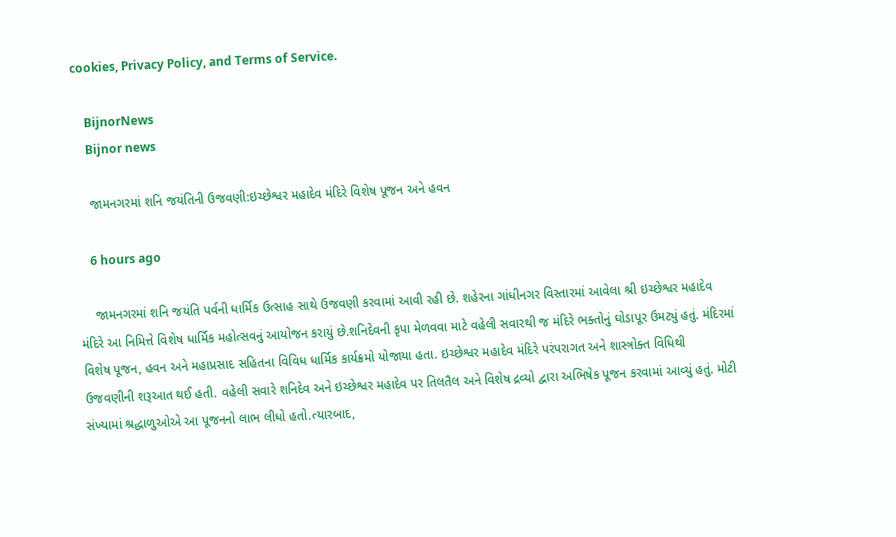cookies, Privacy Policy, and Terms of Service.

    BijnorNews
    Bijnor news

    જામનગરમાં શનિ જયંતિની ઉજવણી:ઇચ્છેશ્વર મહાદેવ મંદિરે વિશેષ પૂજન અને હવન

    6 hours ago

    જામનગરમાં શનિ જયંતિ પર્વની ધાર્મિક ઉત્સાહ સાથે ઉજવણી કરવામાં આવી રહી છે. શહેરના ગાંધીનગર વિસ્તારમાં આવેલા શ્રી ઇચ્છેશ્વર મહાદેવ મંદિરે આ નિમિત્તે વિશેષ ધાર્મિક મહોત્સવનું આયોજન કરાયું છે.શનિદેવની કૃપા મેળવવા માટે વહેલી સવારથી જ મંદિરે ભક્તોનું ઘોડાપૂર ઉમટ્યું હતું. મંદિરમાં વિશેષ પૂજન, હવન અને મહાપ્રસાદ સહિતના વિવિધ ધાર્મિક કાર્યક્રમો યોજાયા હતા. ઇચ્છેશ્વર મહાદેવ મંદિરે પરંપરાગત અને શાસ્ત્રોક્ત વિધિથી ઉજવણીની શરૂઆત થઈ હતી. વહેલી સવારે શનિદેવ અને ઇચ્છેશ્વર મહાદેવ પર તિલતૈલ અને વિશેષ દ્રવ્યો દ્વારા અભિષેક પૂજન કરવામાં આવ્યું હતું. મોટી સંખ્યામાં શ્રદ્ધાળુઓએ આ પૂજનનો લાભ લીધો હતો.ત્યારબાદ,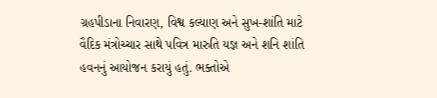ગ્રહપીડાના નિવારણ, વિશ્વ કલ્યાણ અને સુખ-શાંતિ માટે વૈદિક મંત્રોચ્ચાર સાથે પવિત્ર મારુતિ યજ્ઞ અને શનિ શાંતિ હવનનું આયોજન કરાયું હતું. ભક્તોએ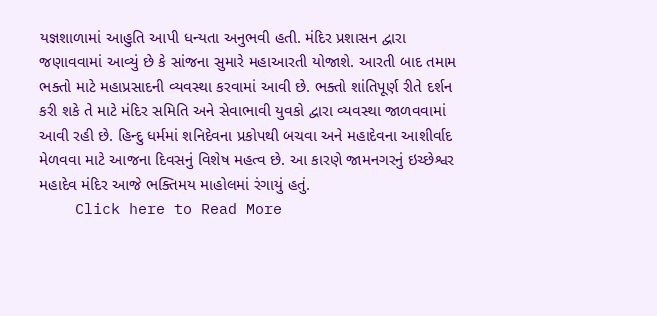યજ્ઞશાળામાં આહુતિ આપી ધન્યતા અનુભવી હતી. મંદિર પ્રશાસન દ્વારા જણાવવામાં આવ્યું છે કે સાંજના સુમારે મહાઆરતી યોજાશે. આરતી બાદ તમામ ભક્તો માટે મહાપ્રસાદની વ્યવસ્થા કરવામાં આવી છે. ભક્તો શાંતિપૂર્ણ રીતે દર્શન કરી શકે તે માટે મંદિર સમિતિ અને સેવાભાવી યુવકો દ્વારા વ્યવસ્થા જાળવવામાં આવી રહી છે. હિન્દુ ધર્મમાં શનિદેવના પ્રકોપથી બચવા અને મહાદેવના આશીર્વાદ મેળવવા માટે આજના દિવસનું વિશેષ મહત્વ છે. આ કારણે જામનગરનું ઇચ્છેશ્વર મહાદેવ મંદિર આજે ભક્તિમય માહોલમાં રંગાયું હતું.
    Click here to Read More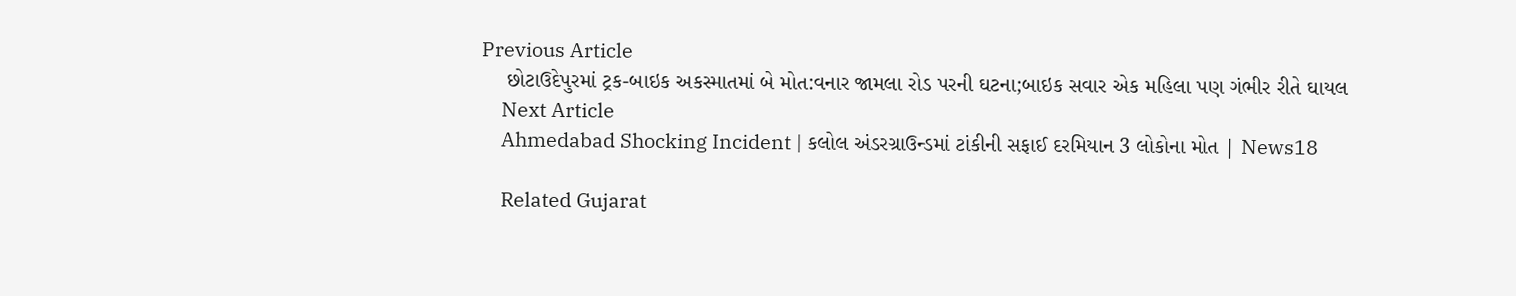Previous Article
    છોટાઉદેપુરમાં ટ્રક-બાઇક અકસ્માતમાં બે મોત:વનાર જામલા રોડ પરની ઘટના;બાઇક સવાર એક મહિલા પણ ગંભીર રીતે ઘાયલ
    Next Article
    Ahmedabad Shocking Incident | કલોલ અંડરગ્રાઉન્ડમાં ટાંકીની સફાઈ દરમિયાન 3 લોકોના મોત | News18

    Related Gujarat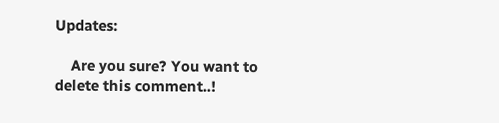Updates:

    Are you sure? You want to delete this comment..!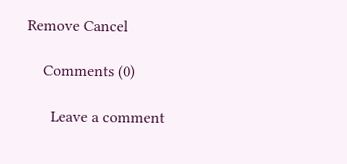Remove Cancel

    Comments (0)

      Leave a comment